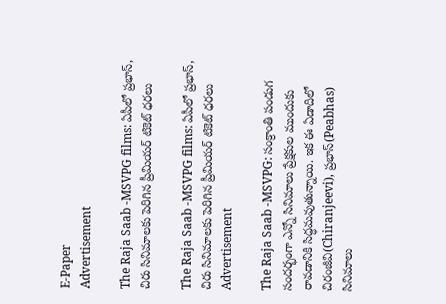E-Paper
Advertisement

The Raja Saab -MSVPG films: ఏపీలో ప్రభాస్, చిరు సినిమాలకు పెరిగిన ప్రీమియర్ టికెట్ ధరలు

The Raja Saab -MSVPG films: ఏపీలో ప్రభాస్, చిరు సినిమాలకు పెరిగిన ప్రీమియర్ టికెట్ ధరలు
Advertisement

The Raja Saab -MSVPG: సంక్రాంతి పండుగ సందర్భంగా ఎన్నో సినిమాలు ప్రేక్షకుల ముందుకు రావడానికి సిద్ధమవుతున్నాయి. ఇక ఈ ఏడాదిలో చిరంజీవి(Chiranjeevi), ప్రభాస్(Peabhas) సినిమాలు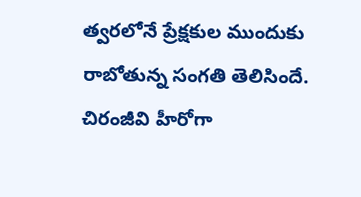త్వరలోనే ప్రేక్షకుల ముందుకు రాబోతున్న సంగతి తెలిసిందే. చిరంజీవి హీరోగా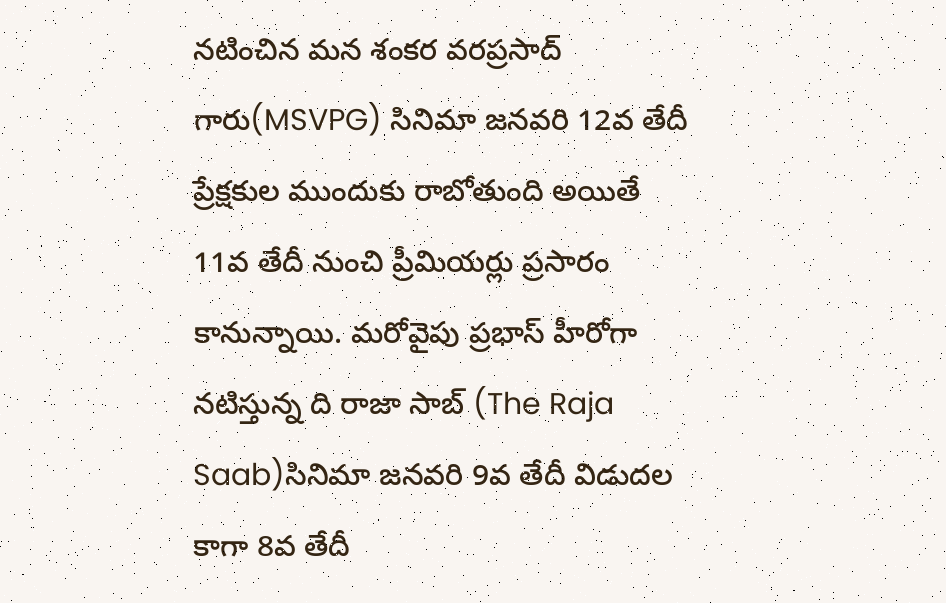నటించిన మన శంకర వరప్రసాద్ గారు(MSVPG) సినిమా జనవరి 12వ తేదీ ప్రేక్షకుల ముందుకు రాబోతుంది అయితే 11వ తేదీ నుంచి ప్రీమియర్లు ప్రసారం కానున్నాయి. మరోవైపు ప్రభాస్ హీరోగా నటిస్తున్న ది రాజా సాబ్ (The Raja Saab)సినిమా జనవరి 9వ తేదీ విడుదల కాగా 8వ తేదీ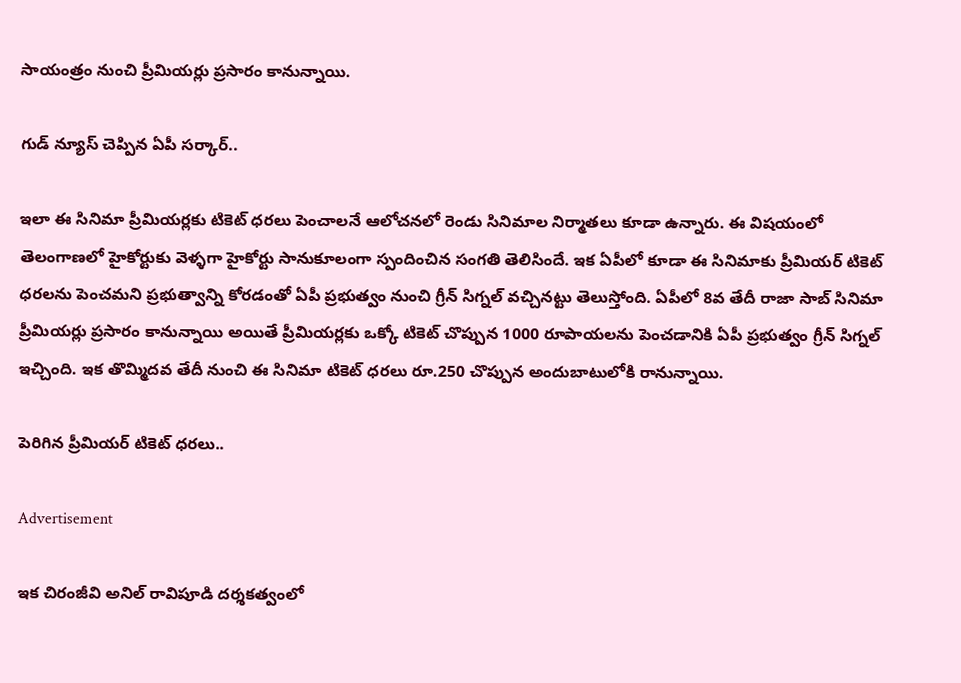సాయంత్రం నుంచి ప్రీమియర్లు ప్రసారం కానున్నాయి.

గుడ్ న్యూస్ చెప్పిన ఏపీ సర్కార్..

ఇలా ఈ సినిమా ప్రీమియర్లకు టికెట్ ధరలు పెంచాలనే ఆలోచనలో రెండు సినిమాల నిర్మాతలు కూడా ఉన్నారు. ఈ విషయంలో తెలంగాణలో హైకోర్టుకు వెళ్ళగా హైకోర్టు సానుకూలంగా స్పందించిన సంగతి తెలిసిందే. ఇక ఏపీలో కూడా ఈ సినిమాకు ప్రీమియర్ టికెట్ ధరలను పెంచమని ప్రభుత్వాన్ని కోరడంతో ఏపీ ప్రభుత్వం నుంచి గ్రీన్ సిగ్నల్ వచ్చినట్టు తెలుస్తోంది. ఏపీలో 8వ తేదీ రాజా సాబ్ సినిమా ప్రీమియర్లు ప్రసారం కానున్నాయి అయితే ప్రీమియర్లకు ఒక్కో టికెట్ చొప్పున 1000 రూపాయలను పెంచడానికి ఏపీ ప్రభుత్వం గ్రీన్ సిగ్నల్ ఇచ్చింది. ఇక తొమ్మిదవ తేదీ నుంచి ఈ సినిమా టికెట్ ధరలు రూ.250 చొప్పున అందుబాటులోకి రానున్నాయి.

పెరిగిన ప్రీమియర్ టికెట్ ధరలు..

Advertisement

ఇక చిరంజీవి అనిల్ రావిపూడి దర్శకత్వంలో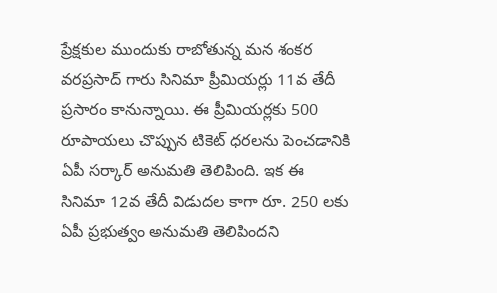ప్రేక్షకుల ముందుకు రాబోతున్న మన శంకర వరప్రసాద్ గారు సినిమా ప్రీమియర్లు 11వ తేదీ ప్రసారం కానున్నాయి. ఈ ప్రీమియర్లకు 500 రూపాయలు చొప్పున టికెట్ ధరలను పెంచడానికి ఏపీ సర్కార్ అనుమతి తెలిపింది. ఇక ఈ సినిమా 12వ తేదీ విడుదల కాగా రూ. 250 లకు ఏపీ ప్రభుత్వం అనుమతి తెలిపిందని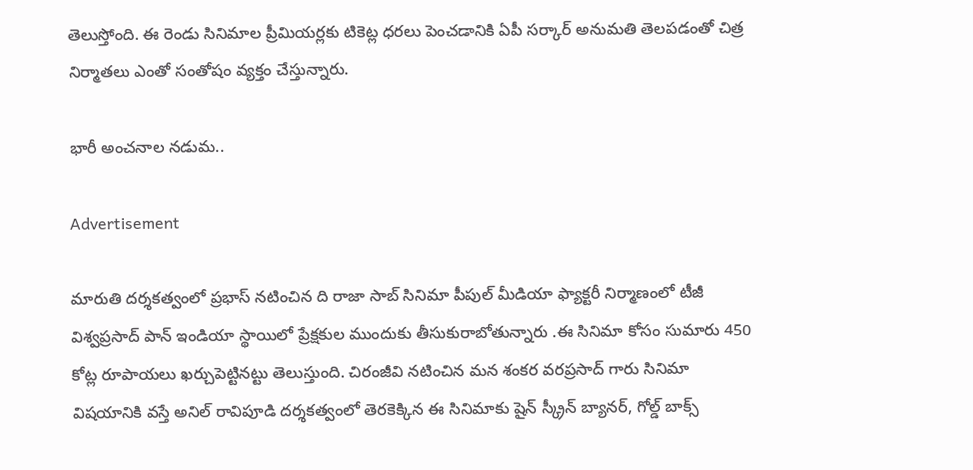తెలుస్తోంది. ఈ రెండు సినిమాల ప్రీమియర్లకు టికెట్ల ధరలు పెంచడానికి ఏపీ సర్కార్ అనుమతి తెలపడంతో చిత్ర నిర్మాతలు ఎంతో సంతోషం వ్యక్తం చేస్తున్నారు.

భారీ అంచనాల నడుమ..

Advertisement

మారుతి దర్శకత్వంలో ప్రభాస్ నటించిన ది రాజా సాబ్ సినిమా పీపుల్ మీడియా ఫ్యాక్టరీ నిర్మాణంలో టీజీ విశ్వప్రసాద్ పాన్ ఇండియా స్థాయిలో ప్రేక్షకుల ముందుకు తీసుకురాబోతున్నారు .ఈ సినిమా కోసం సుమారు 450 కోట్ల రూపాయలు ఖర్చుపెట్టినట్టు తెలుస్తుంది. చిరంజీవి నటించిన మన శంకర వరప్రసాద్ గారు సినిమా విషయానికి వస్తే అనిల్ రావిపూడి దర్శకత్వంలో తెరకెక్కిన ఈ సినిమాకు షైన్ స్క్రీన్ బ్యానర్, గోల్డ్ బాక్స్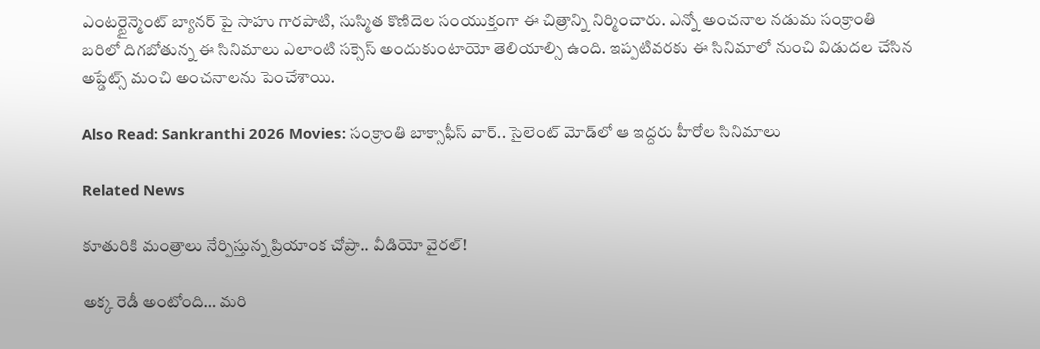ఎంటర్టైన్మెంట్ బ్యానర్ పై సాహు గారపాటి, సుస్మిత కొణిదెల సంయుక్తంగా ఈ చిత్రాన్ని నిర్మించారు. ఎన్నో అంచనాల నడుమ సంక్రాంతి బరిలో దిగబోతున్న ఈ సినిమాలు ఎలాంటి సక్సెస్ అందుకుంటాయో తెలియాల్సి ఉంది. ఇప్పటివరకు ఈ సినిమాలో నుంచి విడుదల చేసిన అప్డేట్స్ మంచి అంచనాలను పెంచేశాయి.

Also Read: Sankranthi 2026 Movies: సంక్రాంతి బాక్సాఫీస్ వార్.. సైలెంట్ మోడ్‌లో ఆ ఇద్దరు హీరోల సినిమాలు

Related News

కూతురికి మంత్రాలు నేర్పిస్తున్న ప్రియాంక చోప్రా.. వీడియో వైరల్!

అక్క రెడీ అంటోంది… మరి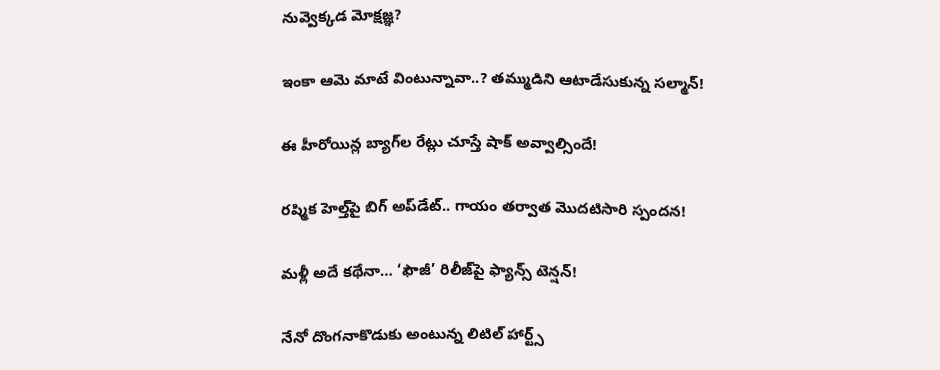నువ్వెక్కడ మోక్షజ్ఞ?

ఇంకా ఆమె మాటే వింటున్నావా..? తమ్ముడిని ఆటాడేసుకున్న సల్మాన్!

ఈ హీరోయిన్ల బ్యాగ్‌ల రేట్లు చూస్తే షాక్ అవ్వాల్సిందే!

రష్మిక హెల్త్‌పై బిగ్ అప్‌డేట్.. గాయం తర్వాత మొదటిసారి స్పందన!

మళ్లీ అదే కథేనా… ‘ఫౌజీ’ రిలీజ్‌పై ఫ్యాన్స్ టెన్షన్!

నేనో దొంగనాకొడుకు అంటున్న లిటిల్ హార్ట్స్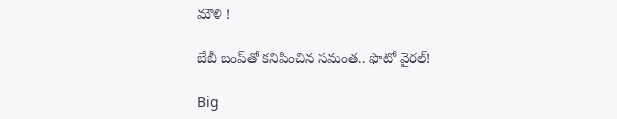మౌళి !

బేబీ బంప్‌తో కనిపించిన సమంత.. ఫొటో వైరల్!

Big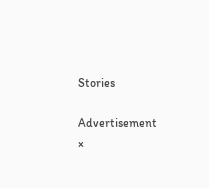Stories

Advertisement
×